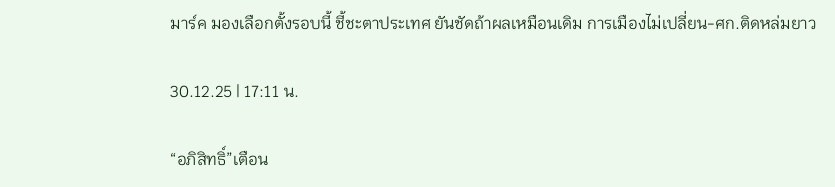มาร์ค มองเลือกตั้งรอบนี้ ชี้ชะตาประเทศ ยันชัดถ้าผลเหมือนเดิม การเมืองไม่เปลี่ยน-ศก.ติดหล่มยาว

30.12.25 | 17:11 น.

“อภิสิทธิ์”เตือน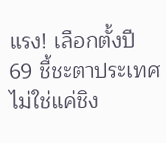แรง! เลือกตั้งปี 69 ชี้ชะตาประเทศ ไม่ใช่แค่ชิง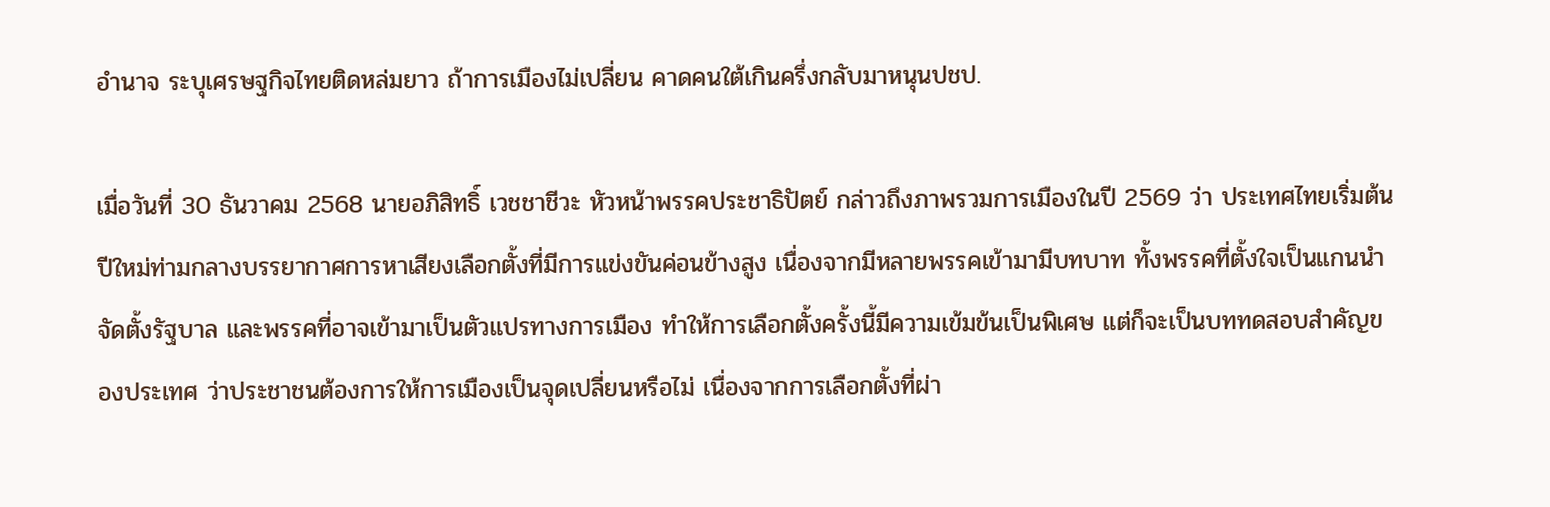อำนาจ ระบุเศรษฐกิจไทยติดหล่มยาว ถ้าการเมืองไม่เปลี่ยน คาดคนใต้เกินครึ่งกลับมาหนุนปชป.

เมื่อวันที่ 30 ธันวาคม 2568 นายอภิสิทธิ์ เวชชาชีวะ หัวหน้าพรรคประชาธิปัตย์ กล่าวถึงภาพรวมการเมืองในปี 2569 ว่า ประเทศไทยเริ่มต้นปีใหม่ท่ามกลางบรรยากาศการหาเสียงเลือกตั้งที่มีการแข่งขันค่อนข้างสูง เนื่องจากมีหลายพรรคเข้ามามีบทบาท ทั้งพรรคที่ตั้งใจเป็นแกนนำจัดตั้งรัฐบาล และพรรคที่อาจเข้ามาเป็นตัวแปรทางการเมือง ทำให้การเลือกตั้งครั้งนี้มีความเข้มข้นเป็นพิเศษ แต่ก็จะเป็นบททดสอบสำคัญของประเทศ ว่าประชาชนต้องการให้การเมืองเป็นจุดเปลี่ยนหรือไม่ เนื่องจากการเลือกตั้งที่ผ่า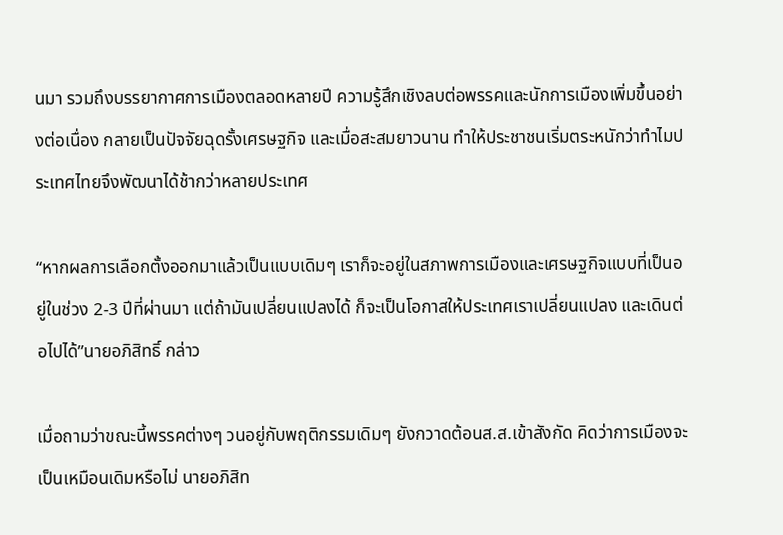นมา รวมถึงบรรยากาศการเมืองตลอดหลายปี ความรู้สึกเชิงลบต่อพรรคและนักการเมืองเพิ่มขึ้นอย่างต่อเนื่อง กลายเป็นปัจจัยฉุดรั้งเศรษฐกิจ และเมื่อสะสมยาวนาน ทำให้ประชาชนเริ่มตระหนักว่าทำไมประเทศไทยจึงพัฒนาได้ช้ากว่าหลายประเทศ

“หากผลการเลือกตั้งออกมาแล้วเป็นแบบเดิมๆ เราก็จะอยู่ในสภาพการเมืองและเศรษฐกิจแบบที่เป็นอยู่ในช่วง 2-3 ปีที่ผ่านมา แต่ถ้ามันเปลี่ยนแปลงได้ ก็จะเป็นโอกาสให้ประเทศเราเปลี่ยนแปลง และเดินต่อไปได้”นายอภิสิทธิ์ กล่าว

เมื่อถามว่าขณะนี้พรรคต่างๆ วนอยู่กับพฤติกรรมเดิมๆ ยังกวาดต้อนส.ส.เข้าสังกัด คิดว่าการเมืองจะเป็นเหมือนเดิมหรือไม่ นายอภิสิท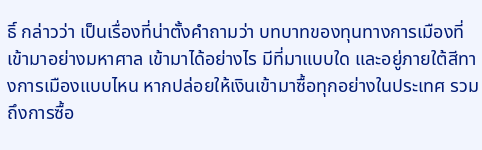ธิ์ กล่าวว่า เป็นเรื่องที่น่าตั้งคำถามว่า บทบาทของทุนทางการเมืองที่เข้ามาอย่างมหาศาล เข้ามาได้อย่างไร มีที่มาแบบใด และอยู่ภายใต้สีทางการเมืองแบบไหน หากปล่อยให้เงินเข้ามาซื้อทุกอย่างในประเทศ รวมถึงการซื้อ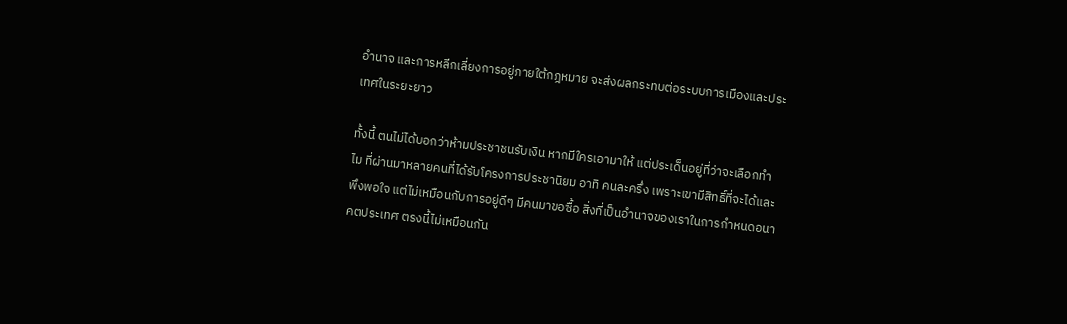อำนาจ และการหลีกเลี่ยงการอยู่ภายใต้กฎหมาย จะส่งผลกระทบต่อระบบการเมืองและประเทศในระยะยาว

ทั้งนี้ ตนไม่ได้บอกว่าห้ามประชาชนรับเงิน หากมีใครเอามาให้ แต่ประเด็นอยู่ที่ว่าจะเลือกทำไม ที่ผ่านมาหลายคนที่ได้รับโครงการประชานิยม อาทิ คนละครึ่ง เพราะเขามีสิทธิ์ที่จะได้และพึงพอใจ แต่ไม่เหมือนกับการอยู่ดีๆ มีคนมาขอซื้อ สิ่งที่เป็นอำนาจของเราในการกำหนดอนาคตประเทศ ตรงนี้ไม่เหมือนกัน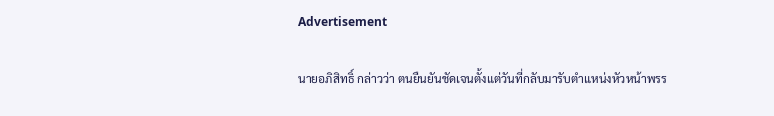Advertisement

นายอภิสิทธิ์ กล่าวว่า ตนยืนยันชัดเจนตั้งแต่วันที่กลับมารับตำแหน่งหัวหน้าพรร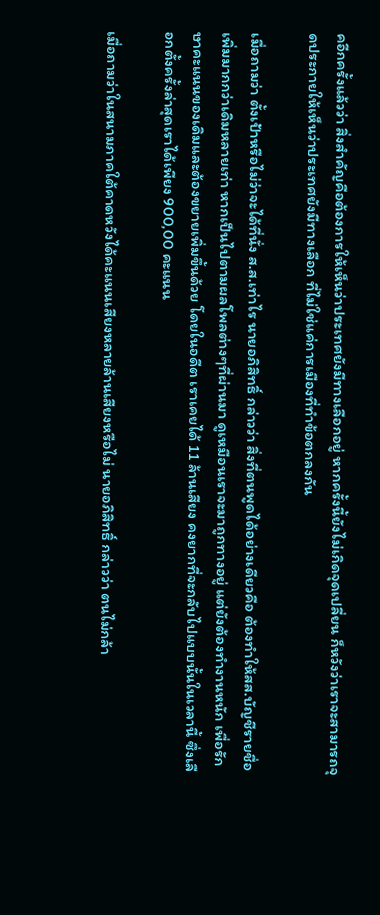คอีกครั้งแล้วว่า สิ่งสำคัญคือต้องการให้เห็นว่าประเทศยังมีทางเลือกอยู่ หากครั้งนี้ยังไม่เกิดจุดเปลี่ยน ก็หวังว่าเราจะสามารถจุดประกายให้เห็นว่าประเทศยังมีทางเลือก ที่ไม่ใช่แค่การเมืองที่ทำข้อตกลงกัน

เมื่อถามว่า ตั้งเป้าหรือไม่ว่าจะได้ที่นั่ง ส.ส.เท่าไร นายอภิสิทธิ์ กล่าวว่า สิ่งที่ตนพูดได้อย่างเดียวคือ ต้องทำให้สส.บัญชีรายชื่อเพิ่มมากกว่าเดิมหลายเท่า หากเป็นไปตามผลโพลต่างๆที่ผ่านมา ดูเหมือนเราจะมาถูกทางอยู่ แต่ยังต้องทำงานหนัก เพื่อรักษาคะแนนของเดิมและต้องขยายเพิ่มขึ้นด้วย โดยในอดีต เราเคยได้ 11 ล้านเสียง คงยากที่จะกลับไปแบบนั้นในเวลานี้ ซึ่งเลือกตั้งครั้งล่าสุดเราได้เพียง 900,00 คะแนน

เมื่อถามว่าในสนามภาคใต้คาดหวังได้คะแนนเสียงหลายล้านเสียงหรือไม่ นายอภิสิทธิ์ กล่าวว่า ตนไม่กล้า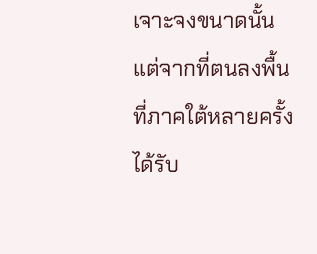เจาะจงขนาดนั้น แต่จากที่ตนลงพื้นที่ภาคใต้หลายครั้ง ได้รับ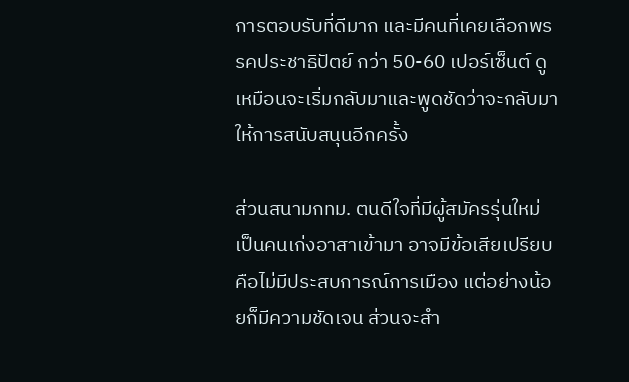การตอบรับที่ดีมาก และมีคนที่เคยเลือกพรรคประชาธิปัตย์ กว่า 50-60 เปอร์เซ็นต์ ดูเหมือนจะเริ่มกลับมาและพูดชัดว่าจะกลับมาให้การสนับสนุนอีกครั้ง

ส่วนสนามกทม. ตนดีใจที่มีผู้สมัครรุ่นใหม่ เป็นคนเก่งอาสาเข้ามา อาจมีข้อเสียเปรียบ คือไม่มีประสบการณ์การเมือง แต่อย่างน้อยก็มีความชัดเจน ส่วนจะสำ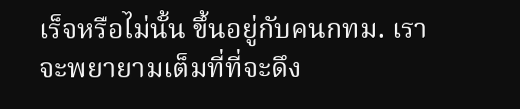เร็จหรือไม่นั้น ขึ้นอยู่กับคนกทม. เราจะพยายามเต็มที่ที่จะดึง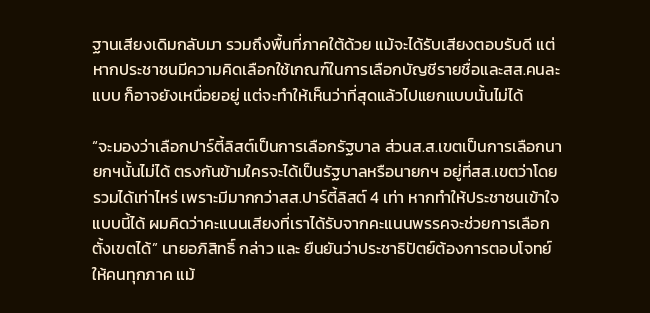ฐานเสียงเดิมกลับมา รวมถึงพื้นที่ภาคใต้ด้วย แม้จะได้รับเสียงตอบรับดี แต่หากประชาชนมีความคิดเลือกใช้เกณฑ์ในการเลือกบัญชีรายชื่อและสส.คนละแบบ ก็อาจยังเหนื่อยอยู่ แต่จะทำให้เห็นว่าที่สุดแล้วไปแยกแบบนั้นไม่ได้

“จะมองว่าเลือกปาร์ตี้ลิสต์เป็นการเลือกรัฐบาล ส่วนส.ส.เขตเป็นการเลือกนายกฯนั้นไม่ได้ ตรงกันข้ามใครจะได้เป็นรัฐบาลหรือนายกฯ อยู่ที่สส.เขตว่าโดยรวมได้เท่าไหร่ เพราะมีมากกว่าสส.ปาร์ตี้ลิสต์ 4 เท่า หากทำให้ประชาชนเข้าใจแบบนี้ได้ ผมคิดว่าคะแนนเสียงที่เราได้รับจากคะแนนพรรคจะช่วยการเลือกตั้งเขตได้” นายอภิสิทธิ์ กล่าว และ ยืนยันว่าประชาธิปัตย์ต้องการตอบโจทย์ให้คนทุกภาค แม้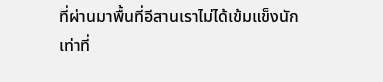ที่ผ่านมาพื้นที่อีสานเราไม่ได้เข้มแข็งนัก เท่าที่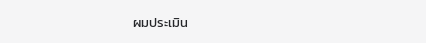ผมประเมิน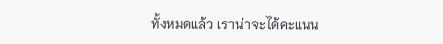ทั้งหมดแล้ว เราน่าจะได้คะแนน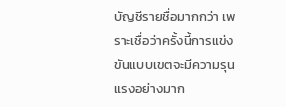บัญชีรายชื่อมากกว่า เพราะเชื่อว่าครั้งนี้การแข่งขันแบบเขตจะมีความรุนแรงอย่างมาก